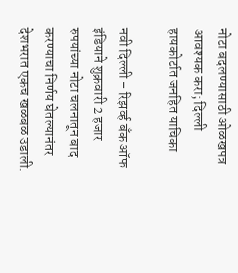नोटा बदलण्यासाठी ओळखपत्र आवश्यक करा; दिल्ली हायकोर्टात जनहित याचिका

नवी दिल्ली – रिझर्व्ह बॅंक ऑफ इंडियाने शुक्रवारी 2 हजार रुपयांच्या नोटा चलनातून बाद करण्याचा निर्णय घेतल्यानंतर देशभरात एकच खळबळ उडाली.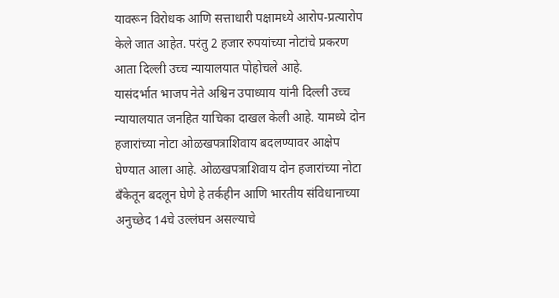यावरून विरोधक आणि सत्ताधारी पक्षामध्ये आरोप-प्रत्यारोप केले जात आहेत. परंतु 2 हजार रुपयांच्या नोटांचे प्रकरण आता दिल्ली उच्च न्यायालयात पोहोचले आहे.
यासंदर्भात भाजप नेते अश्विन उपाध्याय यांनी दिल्ली उच्च न्यायालयात जनहित याचिका दाखल केली आहे. यामध्ये दोन हजारांच्या नोटा ओळखपत्राशिवाय बदलण्यावर आक्षेप घेण्यात आला आहे. ओळखपत्राशिवाय दोन हजारांच्या नोटा बॅंकेतून बदलून घेणे हे तर्कहीन आणि भारतीय संविधानाच्या अनुच्छेद 14चे उल्लंघन असल्याचे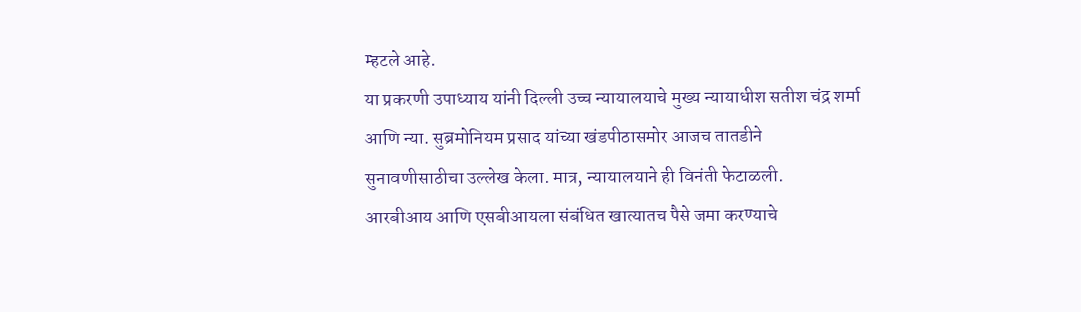म्हटले आहे.
या प्रकरणी उपाध्याय यांनी दिल्ली उच्च न्यायालयाचे मुख्य न्यायाधीश सतीश चंद्र शर्मा आणि न्या. सुब्रमोनियम प्रसाद यांच्या खंडपीठासमोर आजच तातडीने सुनावणीसाठीचा उल्लेख केला. मात्र, न्यायालयाने ही विनंती फेटाळली.
आरबीआय आणि एसबीआयला संबंधित खात्यातच पैसे जमा करण्याचे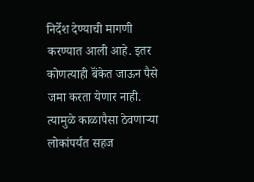निर्देश देण्याची मागणी करण्यात आली आहे. इतर कोणत्याही बॅंकेत जाऊन पैसे जमा करता येणार नाही. त्यामुळे काळापैसा ठेवणाऱ्या लोकांपर्यंत सहज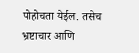पोहोचता येईल. तसेच भ्रष्टाचार आणि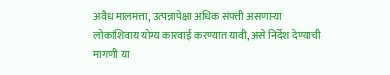अवैध मालमत्ता, उत्पन्नापेक्षा अधिक संपत्ती असणाऱ्या लोकांशिवाय योग्य कारवाई करण्यात यावी, असे निर्देश देण्याची मागणी या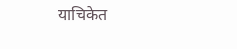याचिकेत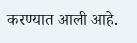करण्यात आली आहे.